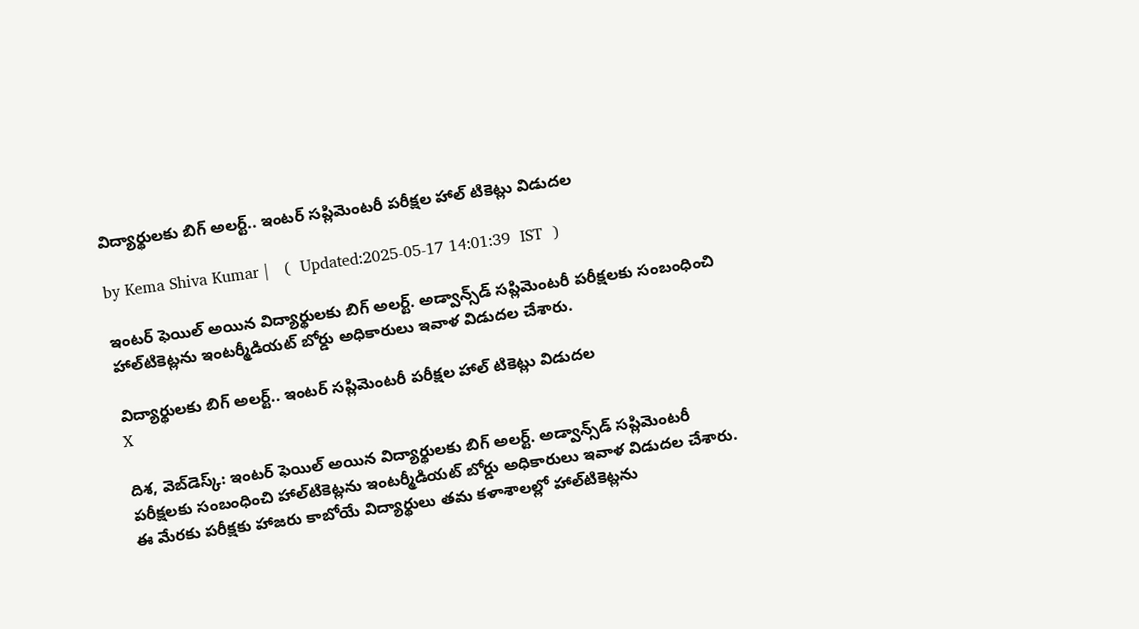విద్యార్థులకు బిగ్ అలర్ట్.. ఇంటర్ సప్లిమెంటరీ పరీక్షల హాల్ టికెట్లు విడుదల

by Kema Shiva Kumar |   (  Updated:2025-05-17 14:01:39  IST  )

ఇంటర్ ఫెయిల్ అయిన విద్యార్థులకు బిగ్ అలర్ట్. అడ్వాన్స్‌డ్ స‌ప్లిమెంట‌రీ ప‌రీక్షలకు సంబంధించి హాల్‌టికెట్లను ఇంటర్మీడియట్ బోర్డు అధికారులు ఇవాళ విడుదల చేశారు.

విద్యార్థులకు బిగ్ అలర్ట్.. ఇంటర్ సప్లిమెంటరీ పరీక్షల హాల్ టికెట్లు విడుదల
X

దిశ, వెబ్‌డెస్క్: ఇంటర్ ఫెయిల్ అయిన విద్యార్థులకు బిగ్ అలర్ట్. అడ్వాన్స్‌డ్ స‌ప్లిమెంట‌రీ ప‌రీక్షలకు సంబంధించి హాల్‌టికెట్లను ఇంటర్మీడియట్ బోర్డు అధికారులు ఇవాళ విడుదల చేశారు. ఈ మేరకు ప‌రీక్షకు హాజరు కాబోయే విద్యార్థులు త‌మ కళాశాలల్లో హాల్‌టికెట్లను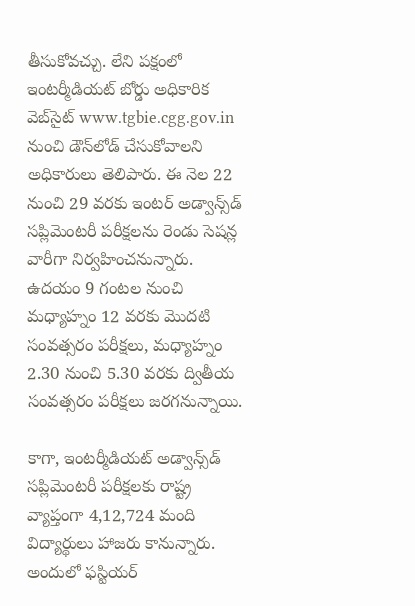తీసుకోవ‌చ్చు. లేని పక్షంలో ఇంట‌ర్మీడియ‌ట్ బోర్డు అధికారిక వెబ్‌సైట్ www.tgbie.cgg.gov.in నుంచి డౌన్‌లోడ్ చేసుకోవాలని అధికారులు తెలిపారు. ఈ నెల 22 నుంచి 29 వరకు ఇంట‌ర్ అడ్వాన్స్‌డ్‌ సప్లిమెంటరీ పరీక్షలను రెండు సెషన్ల వారీగా నిర్వహించనున్నారు. ఉదయం 9 గంటల నుంచి మధ్యాహ్నం 12 వరకు మొదటి సంవత్సరం పరీక్షలు, మధ్యాహ్నం 2.30 నుంచి 5.30 వరకు ద్వితీయ సంవత్సరం పరీక్షలు జరగనున్నాయి.

కాగా, ఇంటర్మీడియట్‌ అడ్వాన్స్‌డ్‌ సప్లిమెంటరీ పరీక్షలకు రాష్ట్ర వ్యాప్తంగా 4,12,724 మంది విద్యార్థులు హాజరు కానున్నారు. అందులో ఫస్టియర్‌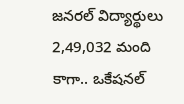జనరల్‌ విద్యార్థులు 2,49,032 మంది కాగా.. ఒకేషనల్‌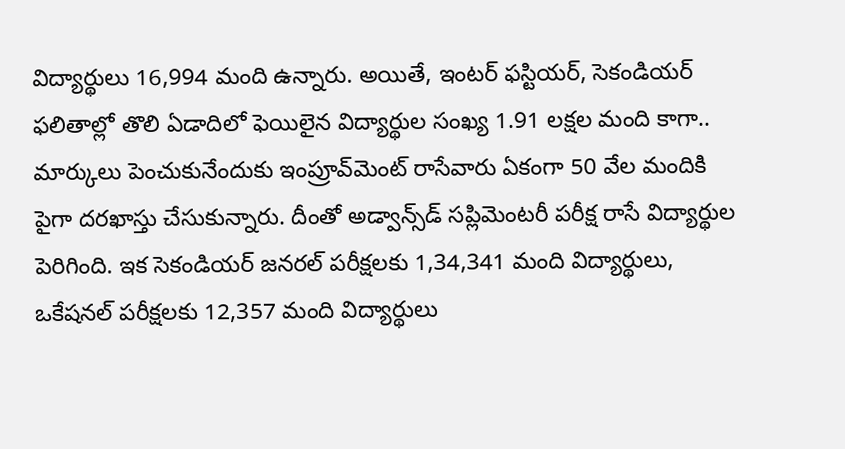విద్యార్థులు 16,994 మంది ఉన్నారు. అయితే, ఇంటర్‌ ఫస్టియర్, సెకండియర్ ఫలితాల్లో తొలి ఏడాదిలో ఫెయిలైన విద్యార్థుల సంఖ్య 1.91 లక్షల మంది కాగా.. మార్కులు పెంచుకునేందుకు ఇంప్రూవ్‌మెంట్‌ రాసేవారు ఏకంగా 50 వేల మందికి పైగా దరఖాస్తు చేసుకున్నారు. దీంతో అడ్వాన్స్‌డ్‌ సప్లిమెంటరీ పరీక్ష రాసే విద్యార్థుల పెరిగింది. ఇక సెకండియర్‌ జనరల్‌ పరీక్షలకు 1,34,341 మంది విద్యార్థులు, ఒకేషనల్‌ పరీక్షలకు 12,357 మంది విద్యార్థులు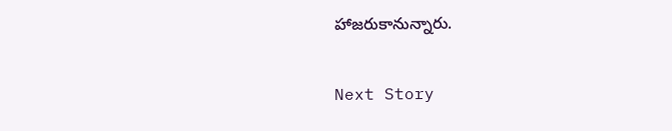హాజరుకానున్నారు.

Next Story